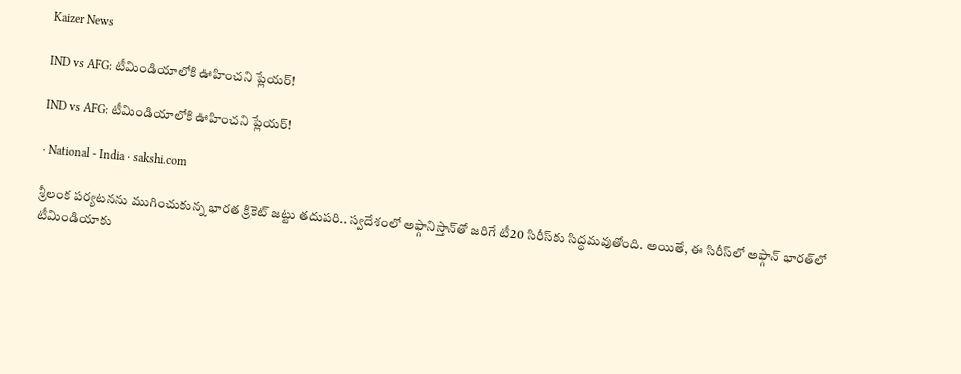Kaizer News

IND vs AFG: టీమిండియాలోకి ఊహించని ప్లేయర్‌!

IND vs AFG: టీమిండియాలోకి ఊహించని ప్లేయర్‌!

· National - India · sakshi.com

శ్రీలంక పర్యటనను ముగించుకున్న భారత క్రికెట్‌ జట్టు తదుపరి.. స్వదేశంలో అఫ్గానిస్తాన్‌తో జరిగే టీ20 సిరీస్‌కు సిద్ధమవుతోంది. అయితే, ఈ సిరీస్‌లో అఫ్గాన్‌ భారత్‌లో టీమిండియాకు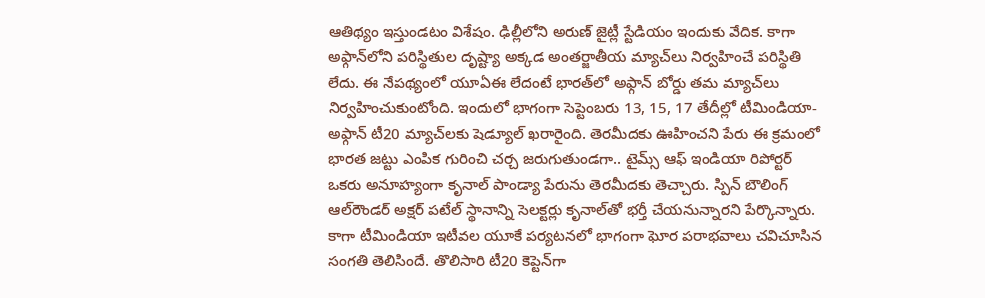ఆతిథ్యం ఇస్తుండటం విశేషం. ఢిల్లీలోని అరుణ్‌ జైట్లీ స్టేడియం ఇందుకు వేదిక. కాగా అఫ్గాన్‌లోని పరిస్థితుల దృష్ట్యా అక్కడ అంతర్జాతీయ మ్యాచ్‌లు నిర్వహించే పరిస్థితి లేదు. ఈ నేపథ్యంలో యూఏఈ లేదంటే భారత్‌లో అఫ్గాన్‌ బోర్డు తమ మ్యాచ్‌లు నిర్వహించుకుంటోంది. ఇందులో భాగంగా సెప్టెంబరు 13, 15, 17 తేదీల్లో టీమిండియా- అఫ్గాన్‌ టీ20 మ్యాచ్‌లకు షెడ్యూల్‌ ఖరారైంది. తెరమీదకు ఊహించని పేరు ఈ క్రమంలో భారత జట్టు ఎంపిక గురించి చర్చ జరుగుతుండగా.. టైమ్స్‌ ఆఫ్‌ ఇండియా రిపోర్టర్‌ ఒకరు అనూహ్యంగా కృనాల్‌ పాండ్యా పేరును తెరమీదకు తెచ్చారు. స్పిన్‌ బౌలింగ్‌ ఆల్‌రౌండర్‌ అక్షర్‌ పటేల్‌ స్థానాన్ని సెలక్టర్లు కృనాల్‌తో భర్తీ చేయనున్నారని పేర్కొన్నారు. కాగా టీమిండియా ఇటీవల యూకే పర్యటనలో భాగంగా ఘోర పరాభవాలు చవిచూసిన సంగతి తెలిసిందే. తొలిసారి టీ20 కెప్టెన్‌గా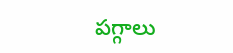పగ్గాలు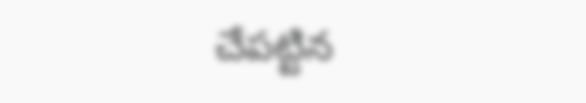చేపట్టిన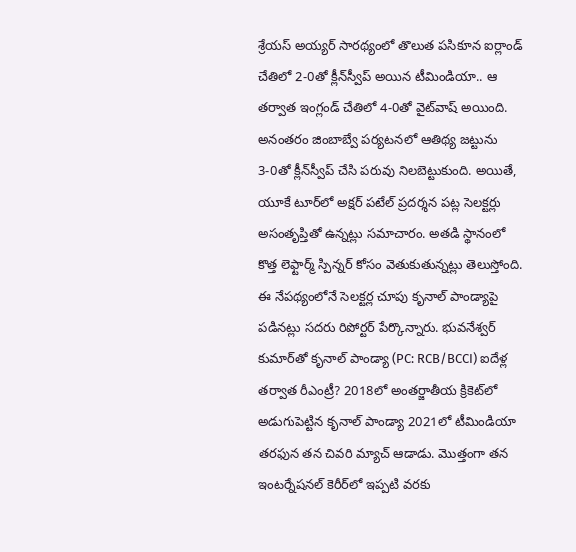శ్రేయస్‌ అయ్యర్‌ సారథ్యంలో తొలుత పసికూన ఐర్లాండ్‌ చేతిలో 2-0తో క్లీన్‌స్వీప్‌ అయిన టీమిండియా.. ఆ తర్వాత ఇంగ్లండ్‌ చేతిలో 4-0తో వైట్‌వాష్‌ అయింది. అనంతరం జింబాబ్వే పర్యటనలో ఆతిథ్య జట్టును 3-0తో క్లీన్‌స్వీప్‌ చేసి పరువు నిలబెట్టుకుంది. అయితే, యూకే టూర్‌లో అక్షర్‌ పటేల్‌ ప్రదర్శన పట్ల సెలక్టర్లు అసంతృప్తితో ఉన్నట్లు సమాచారం. అతడి స్థానంలో కొత్త లెఫ్టార్మ్‌ స్పిన్నర్‌ కోసం వెతుకుతున్నట్లు తెలుస్తోంది. ఈ నేపథ్యంలోనే సెలక్టర్ల చూపు కృనాల్‌ పాండ్యాపై పడినట్లు సదరు రిపోర్టర్‌ పేర్కొన్నారు. భువనేశ్వర్‌ కుమార్‌తో కృనాల్‌ పాండ్యా (PC: RCB/BCCI) ఐదేళ్ల తర్వాత రీఎంట్రీ? 2018లో అంతర్జాతీయ క్రికెట్‌లో అడుగుపెట్టిన కృనాల్‌ పాండ్యా 2021లో టీమిండియా తరఫున తన చివరి మ్యాచ్‌ ఆడాడు. మొత్తంగా తన ఇంటర్నేషనల్‌ కెరీర్‌లో ఇప్పటి వరకు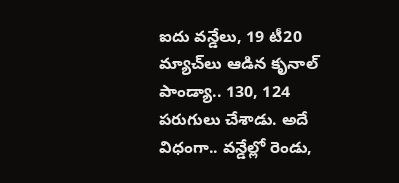ఐదు వన్డేలు, 19 టీ20 మ్యాచ్‌లు ఆడిన కృనాల్‌ పాండ్యా.. 130, 124 పరుగులు చేశాడు. అదే విధంగా.. వన్డేల్లో రెండు,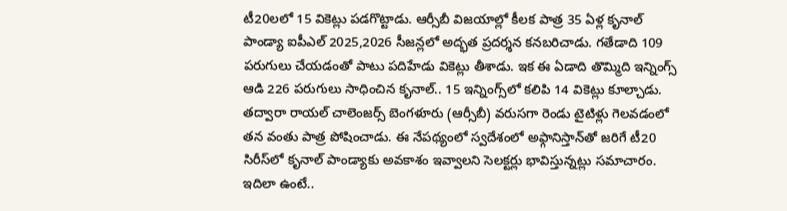టీ20లలో 15 వికెట్లు పడగొట్టాడు. ఆర్సీబీ విజయాల్లో కీలక పాత్ర 35 ఏళ్ల కృనాల్‌ పాండ్యా ఐపీఎల్‌ 2025,2026 సీజన్లలో అద్భత ప్రదర్శన కనబరిచాడు. గతేడాది 109 పరుగులు చేయడంతో పాటు పదిహేడు వికెట్లు తీశాడు. ఇక ఈ ఏడాది తొమ్మిది ఇన్నింగ్స్‌ ఆడి 226 పరుగులు సాధించిన కృనాల్‌.. 15 ఇన్నింగ్స్‌లో కలిపి 14 వికెట్లు కూల్చాడు. తద్వారా రాయల్‌ చాలెంజర్స్‌ బెంగళూరు (ఆర్సీబీ) వరుసగా రెండు టైటిళ్లు గెలవడంలో తన వంతు పాత్ర పోషించాడు. ఈ నేపథ్యంలో స్వదేశంలో అఫ్గానిస్తాన్‌తో జరిగే టీ20 సిరీస్‌లో కృనాల్‌ పాండ్యాకు అవకాశం ఇవ్వాలని సెలక్టర్లు భావిస్తున్నట్లు సమాచారం. ఇదిలా ఉంటే..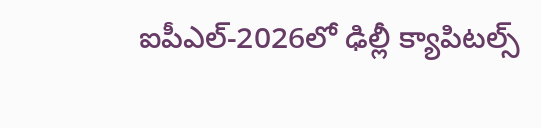ఐపీఎల్‌-2026లో ఢిల్లీ క్యాపిటల్స్‌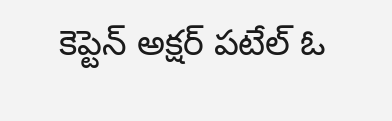కెప్టెన్‌ అక్షర్‌ పటేల్‌ ఓ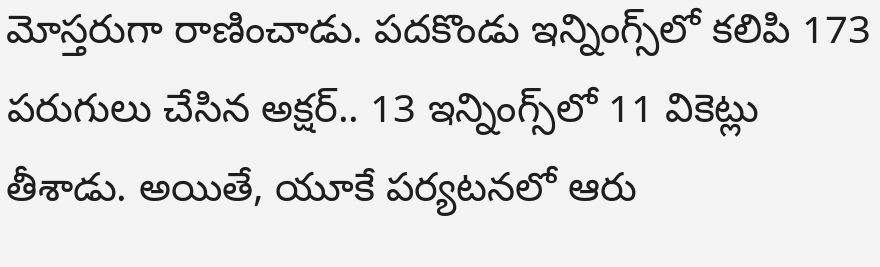మోస్తరుగా రాణించాడు. పదకొండు ఇన్నింగ్స్‌లో కలిపి 173 పరుగులు చేసిన అక్షర్‌.. 13 ఇన్నింగ్స్‌లో 11 వికెట్లు తీశాడు. అయితే, యూకే పర్యటనలో ఆరు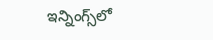ఇన్నింగ్స్‌లో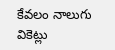కేవలం నాలుగు వికెట్లు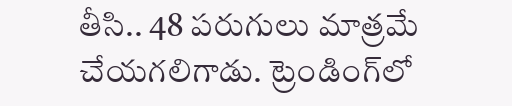తీసి.. 48 పరుగులు మాత్రమే చేయగలిగాడు. ట్రెండింగ్‌లో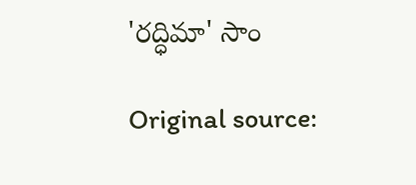'రద్ధిమా' సాం

Original source: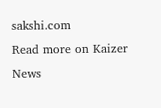sakshi.com
Read more on Kaizer News